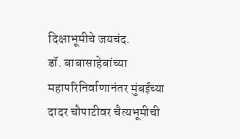दिक्षाभूमीचे जयचंद.
डॉ. बाबासाहेबांच्या महापरिनिर्वाणानंतर मुंबईच्या दादर चौपाटीवर चैत्यभूमीची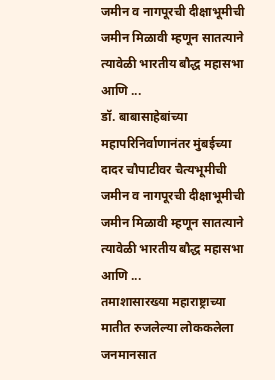जमीन व नागपूरची दीक्षाभूमीची जमीन मिळावी म्हणून सातत्याने त्यावेळी भारतीय बौद्ध महासभा आणि ...
डॉ. बाबासाहेबांच्या महापरिनिर्वाणानंतर मुंबईच्या दादर चौपाटीवर चैत्यभूमीची जमीन व नागपूरची दीक्षाभूमीची जमीन मिळावी म्हणून सातत्याने त्यावेळी भारतीय बौद्ध महासभा आणि ...
तमाशासारख्या महाराष्ट्राच्या मातीत रुजलेल्या लोककलेला जनमानसात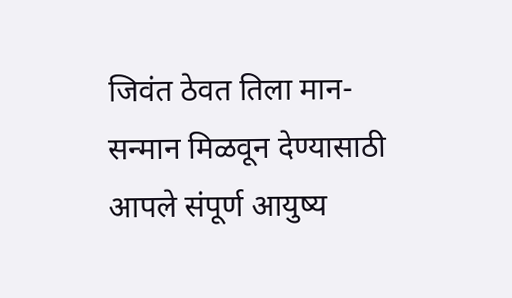जिवंत ठेवत तिला मान-सन्मान मिळवून देण्यासाठी आपले संपूर्ण आयुष्य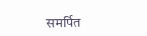समर्पित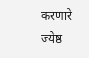करणारे ज्येष्ठ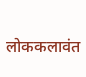लोककलावंत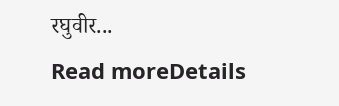रघुवीर...
Read moreDetails